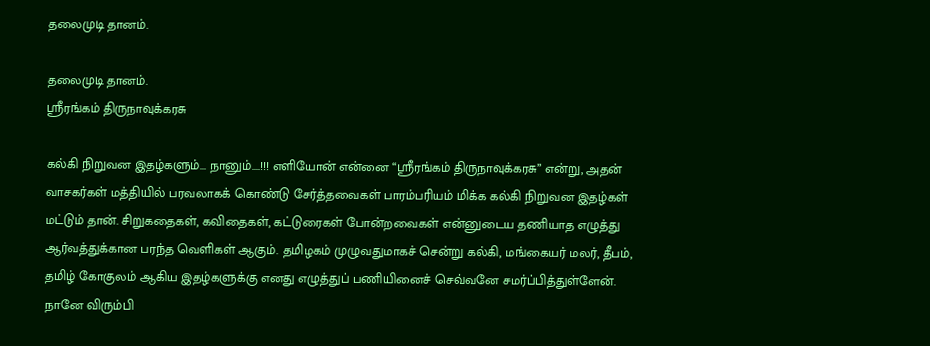தலைமுடி தானம்.

தலைமுடி தானம்.
ஸ்ரீரங்கம் திருநாவுக்கரசு

கல்கி நிறுவன இதழ்களும்... நானும்....!!! எளியோன் என்னை “ஸ்ரீரங்கம் திருநாவுக்கரசு” என்று, அதன் வாசகர்கள் மத்தியில் பரவலாகக் கொண்டு சேர்த்தவைகள் பாரம்பரியம் மிக்க கல்கி நிறுவன இதழ்கள் மட்டும் தான். சிறுகதைகள், கவிதைகள், கட்டுரைகள் போன்றவைகள் என்னுடைய தணியாத எழுத்து ஆர்வத்துக்கான பரந்த வெளிகள் ஆகும். தமிழகம் முழுவதுமாகச் சென்று கல்கி, மங்கையர் மலர், தீபம், தமிழ் கோகுலம் ஆகிய இதழ்களுக்கு எனது எழுத்துப் பணியினைச் செவ்வனே சமர்ப்பித்துள்ளேன். நானே விரும்பி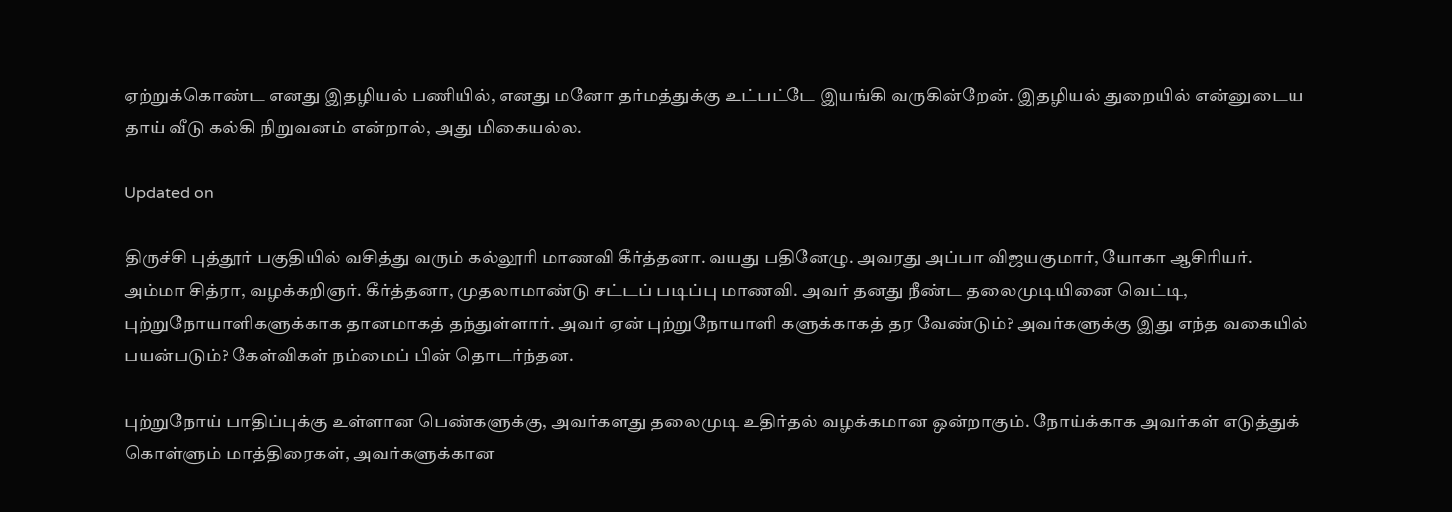ஏற்றுக்கொண்ட எனது இதழியல் பணியில், எனது மனோ தர்மத்துக்கு உட்பட்டே இயங்கி வருகின்றேன். இதழியல் துறையில் என்னுடைய தாய் வீடு கல்கி நிறுவனம் என்றால், அது மிகையல்ல.

Updated on

திருச்சி புத்தூர் பகுதியில் வசித்து வரும் கல்லூரி மாணவி கீர்த்தனா. வயது பதினேழு. அவரது அப்பா விஜயகுமார், யோகா ஆசிரியர். அம்மா சித்ரா, வழக்கறிஞர். கீர்த்தனா, முதலாமாண்டு சட்டப் படிப்பு மாணவி. அவர் தனது நீண்ட தலைமுடியினை வெட்டி, புற்றுநோயாளிகளுக்காக தானமாகத் தந்துள்ளார். அவர் ஏன் புற்றுநோயாளி களுக்காகத் தர வேண்டும்? அவர்களுக்கு இது எந்த வகையில் பயன்படும்? கேள்விகள் நம்மைப் பின் தொடர்ந்தன.

புற்றுநோய் பாதிப்புக்கு உள்ளான பெண்களுக்கு, அவர்களது தலைமுடி உதிர்தல் வழக்கமான ஒன்றாகும். நோய்க்காக அவர்கள் எடுத்துக் கொள்ளும் மாத்திரைகள், அவர்களுக்கான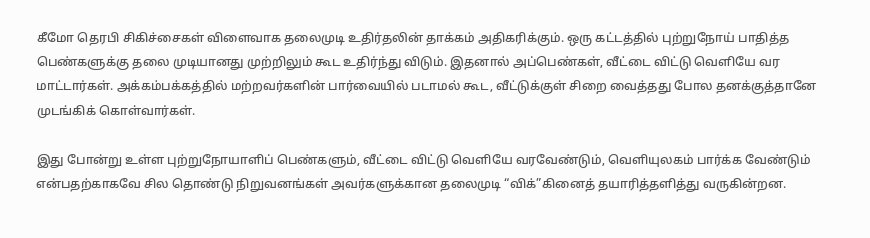கீமோ தெரபி சிகிச்சைகள் விளைவாக தலைமுடி உதிர்தலின் தாக்கம் அதிகரிக்கும். ஒரு கட்டத்தில் புற்றுநோய் பாதித்த பெண்களுக்கு தலை முடியானது முற்றிலும் கூட உதிர்ந்து விடும். இதனால் அப்பெண்கள், வீட்டை விட்டு வெளியே வர மாட்டார்கள். அக்கம்பக்கத்தில் மற்றவர்களின் பார்வையில் படாமல் கூட, வீட்டுக்குள் சிறை வைத்தது போல தனக்குத்தானே முடங்கிக் கொள்வார்கள்.

இது போன்று உள்ள புற்றுநோயாளிப் பெண்களும், வீட்டை விட்டு வெளியே வரவேண்டும், வெளியுலகம் பார்க்க வேண்டும் என்பதற்காகவே சில தொண்டு நிறுவனங்கள் அவர்களுக்கான தலைமுடி “விக்”கினைத் தயாரித்தளித்து வருகின்றன.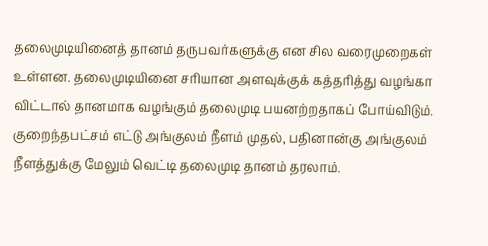தலைமுடியினைத் தானம் தருபவர்களுக்கு என சில வரைமுறைகள் உள்ளன. தலைமுடியினை சரியான அளவுக்குக் கத்தரித்து வழங்கா விட்டால் தானமாக வழங்கும் தலைமுடி பயனற்றதாகப் போய்விடும். குறைந்தபட்சம் எட்டு அங்குலம் நீளம் முதல், பதினான்கு அங்குலம் நீளத்துக்கு மேலும் வெட்டி தலைமுடி தானம் தரலாம்.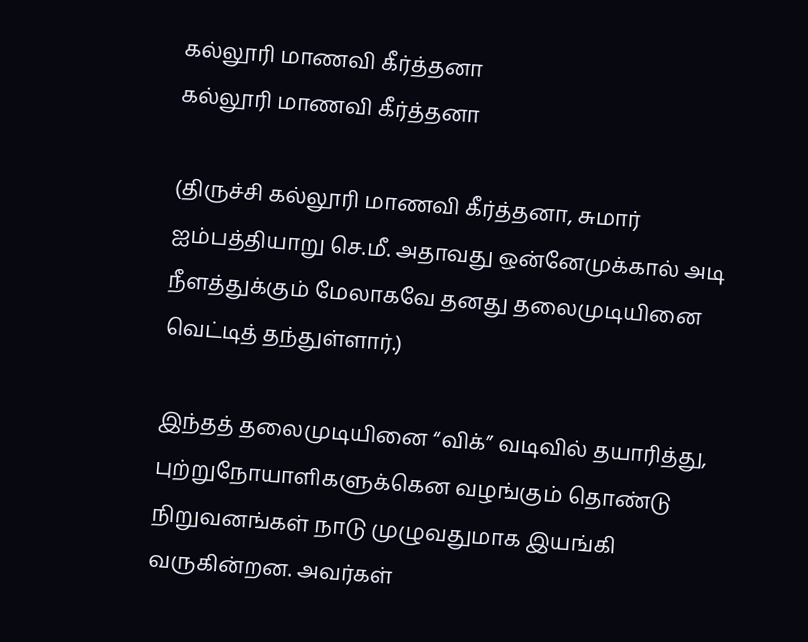கல்லூரி மாணவி கீர்த்தனா
கல்லூரி மாணவி கீர்த்தனா

(திருச்சி கல்லூரி மாணவி கீர்த்தனா, சுமார் ஐம்பத்தியாறு செ.மீ. அதாவது ஒன்னேமுக்கால் அடி நீளத்துக்கும் மேலாகவே தனது தலைமுடியினை வெட்டித் தந்துள்ளார்.)

இந்தத் தலைமுடியினை “விக்” வடிவில் தயாரித்து, புற்றுநோயாளிகளுக்கென வழங்கும் தொண்டு நிறுவனங்கள் நாடு முழுவதுமாக இயங்கி வருகின்றன. அவர்கள்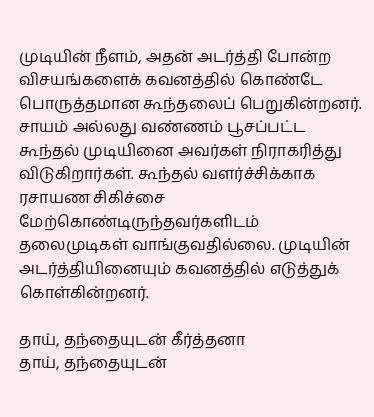முடியின் நீளம், அதன் அடர்த்தி போன்ற விசயங்களைக் கவனத்தில் கொண்டே பொருத்தமான கூந்தலைப் பெறுகின்றனர். சாயம் அல்லது வண்ணம் பூசப்பட்ட கூந்தல் முடியினை அவர்கள் நிராகரித்து விடுகிறார்கள். கூந்தல் வளர்ச்சிக்காக ரசாயண சிகிச்சை மேற்கொண்டிருந்தவர்களிடம் தலைமுடிகள் வாங்குவதில்லை. முடியின் அடர்த்தியினையும் கவனத்தில் எடுத்துக் கொள்கின்றனர்.

தாய், தந்தையுடன் கீர்த்தனா
தாய், தந்தையுடன்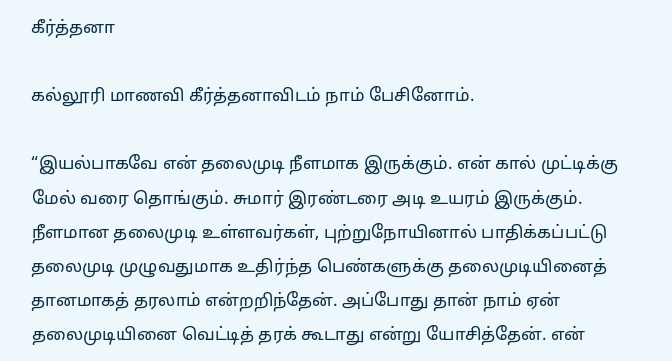கீர்த்தனா

கல்லூரி மாணவி கீர்த்தனாவிடம் நாம் பேசினோம்.

“இயல்பாகவே என் தலைமுடி நீளமாக இருக்கும். என் கால் முட்டிக்கு மேல் வரை தொங்கும். சுமார் இரண்டரை அடி உயரம் இருக்கும். நீளமான தலைமுடி உள்ளவர்கள், புற்றுநோயினால் பாதிக்கப்பட்டு தலைமுடி முழுவதுமாக உதிர்ந்த பெண்களுக்கு தலைமுடியினைத் தானமாகத் தரலாம் என்றறிந்தேன். அப்போது தான் நாம் ஏன் தலைமுடியினை வெட்டித் தரக் கூடாது என்று யோசித்தேன். என்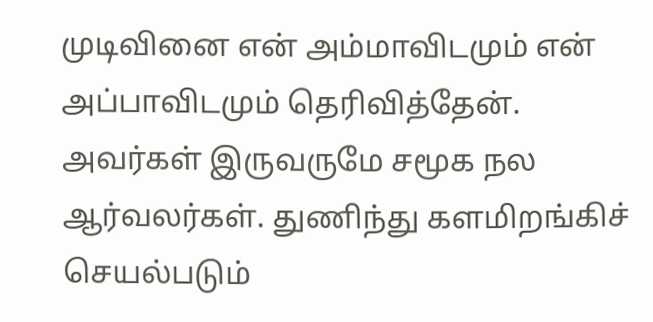முடிவினை என் அம்மாவிடமும் என் அப்பாவிடமும் தெரிவித்தேன். அவர்கள் இருவருமே சமூக நல ஆர்வலர்கள். துணிந்து களமிறங்கிச் செயல்படும்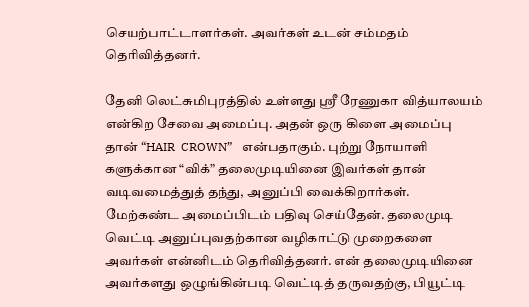செயற்பாட்டாளர்கள். அவர்கள் உடன் சம்மதம் தெரிவித்தனர்.

தேனி லெட்சுமிபுரத்தில் உள்ளது ஸ்ரீ ரேணுகா வித்யாலயம் என்கிற சேவை அமைப்பு. அதன் ஒரு கிளை அமைப்பு தான் “HAIR  CROWN”   என்பதாகும். புற்று நோயாளி களுக்கான “விக்” தலைமுடியினை இவர்கள் தான் வடிவமைத்துத் தந்து, அனுப்பி வைக்கிறார்கள். மேற்கண்ட அமைப்பிடம் பதிவு செய்தேன். தலைமுடி வெட்டி அனுப்புவதற்கான வழிகாட்டு முறைகளை அவர்கள் என்னிடம் தெரிவித்தனர். என் தலைமுடியினை அவர்களது ஒழுங்கின்படி வெட்டித் தருவதற்கு, பியூட்டி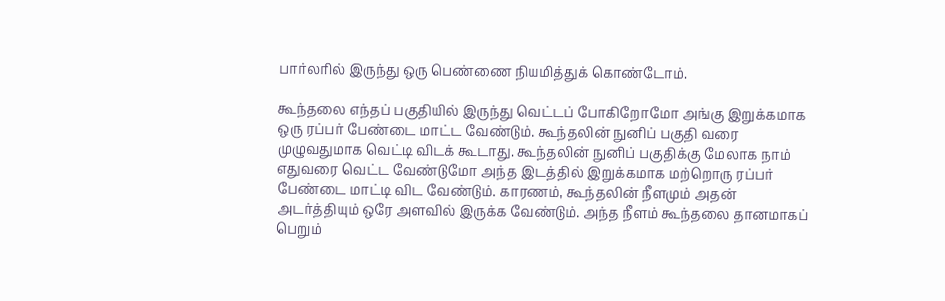பார்லரில் இருந்து ஒரு பெண்ணை நியமித்துக் கொண்டோம்.

கூந்தலை எந்தப் பகுதியில் இருந்து வெட்டப் போகிறோமோ அங்கு இறுக்கமாக ஒரு ரப்பர் பேண்டை மாட்ட வேண்டும். கூந்தலின் நுனிப் பகுதி வரை முழுவதுமாக வெட்டி விடக் கூடாது. கூந்தலின் நுனிப் பகுதிக்கு மேலாக நாம் எதுவரை வெட்ட வேண்டுமோ அந்த இடத்தில் இறுக்கமாக மற்றொரு ரப்பர் பேண்டை மாட்டி விட வேண்டும். காரணம், கூந்தலின் நீளமும் அதன் அடர்த்தியும் ஒரே அளவில் இருக்க வேண்டும். அந்த நீளம் கூந்தலை தானமாகப் பெறும்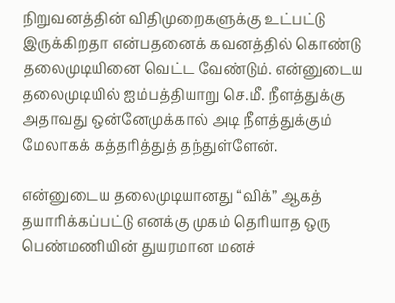நிறுவனத்தின் விதிமுறைகளுக்கு உட்பட்டு இருக்கிறதா என்பதனைக் கவனத்தில் கொண்டு தலைமுடியினை வெட்ட வேண்டும். என்னுடைய தலைமுடியில் ஐம்பத்தியாறு செ.மீ. நீளத்துக்கு அதாவது ஒன்னேமுக்கால் அடி நீளத்துக்கும் மேலாகக் கத்தரித்துத் தந்துள்ளேன்.

என்னுடைய தலைமுடியானது “விக்” ஆகத் தயாரிக்கப்பட்டு எனக்கு முகம் தெரியாத ஒரு பெண்மணியின் துயரமான மனச்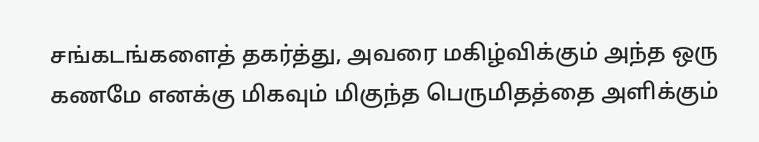சங்கடங்களைத் தகர்த்து, அவரை மகிழ்விக்கும் அந்த ஒரு கணமே எனக்கு மிகவும் மிகுந்த பெருமிதத்தை அளிக்கும்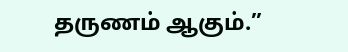தருணம் ஆகும்.”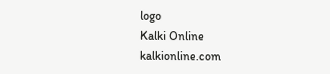logo
Kalki Online
kalkionline.com